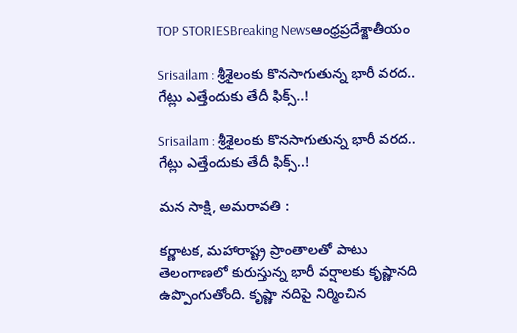TOP STORIESBreaking Newsఆంధ్రప్రదేశ్జాతీయం

Srisailam : శ్రీశైలంకు కొనసాగుతున్న భారీ వరద.. గేట్లు ఎత్తేందుకు తేదీ ఫిక్స్..!

Srisailam : శ్రీశైలంకు కొనసాగుతున్న భారీ వరద.. గేట్లు ఎత్తేందుకు తేదీ ఫిక్స్..!

మన సాక్షి, అమరావతి :

కర్ణాటక, మహారాష్ట్ర ప్రాంతాలతో పాటు తెలంగాణలో కురుస్తున్న భారీ వర్షాలకు కృష్ణానది ఉప్పొంగుతోంది. కృష్ణా నదిపై నిర్మించిన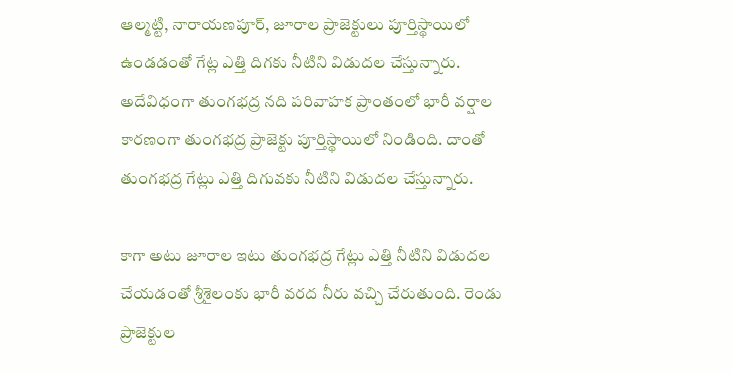ఆల్మట్టి, నారాయణపూర్, జూరాల ప్రాజెక్టులు పూర్తిస్థాయిలో ఉండడంతో గేట్ల ఎత్తి దిగకు నీటిని విడుదల చేస్తున్నారు. అదేవిధంగా తుంగభద్ర నది పరివాహక ప్రాంతంలో భారీ వర్షాల కారణంగా తుంగభద్ర ప్రాజెక్టు పూర్తిస్థాయిలో నిండింది. దాంతో తుంగభద్ర గేట్లు ఎత్తి దిగువకు నీటిని విడుదల చేస్తున్నారు.

కాగా అటు జూరాల ఇటు తుంగభద్ర గేట్లు ఎత్తి నీటిని విడుదల చేయడంతో శ్రీశైలంకు భారీ వరద నీరు వచ్చి చేరుతుంది. రెండు ప్రాజెక్టుల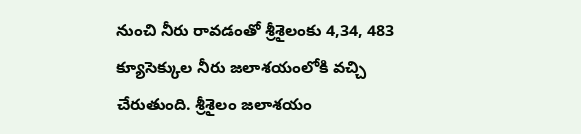నుంచి నీరు రావడంతో శ్రీశైలంకు 4,34, 483 క్యూసెక్కుల నీరు జలాశయంలోకి వచ్చి చేరుతుంది. శ్రీశైలం జలాశయం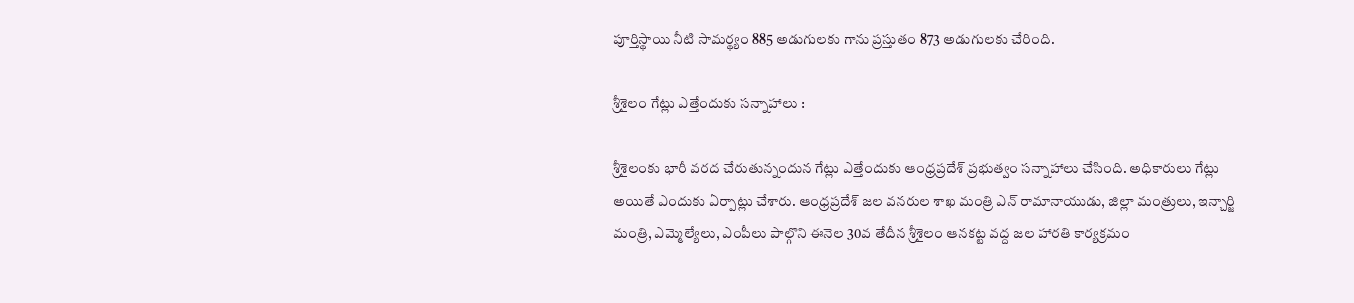పూర్తిస్థాయి నీటి సామర్థ్యం 885 అడుగులకు గాను ప్రస్తుతం 873 అడుగులకు చేరింది.

శ్రీశైలం గేట్లు ఎత్తేందుకు సన్నాహాలు :

శ్రీశైలంకు భారీ వరద చేరుతున్నందున గేట్లు ఎత్తేందుకు ఆంధ్రప్రదేశ్ ప్రభుత్వం సన్నాహాలు చేసింది. అధికారులు గేట్లు అయితే ఎందుకు ఏర్పాట్లు చేశారు. ఆంధ్రప్రదేశ్ జల వనరుల శాఖ మంత్రి ఎన్ రామానాయుడు, జిల్లా మంత్రులు, ఇన్చార్జి మంత్రి, ఎమ్మెల్యేలు, ఎంపీలు పాల్గొని ఈనెల 30వ తేదీన శ్రీశైలం ఆనకట్ట వద్ద జల హారతి కార్యక్రమం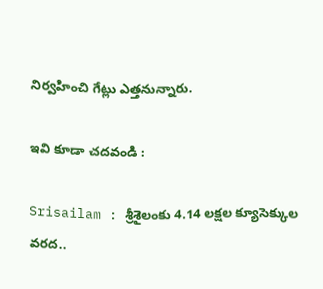నిర్వహించి గేట్లు ఎత్తనున్నారు.

ఇవి కూడా చదవండి :

Srisailam : శ్రీశైలంకు 4.14 లక్షల క్యూసెక్కుల వరద..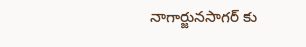నాగార్జునసాగర్ కు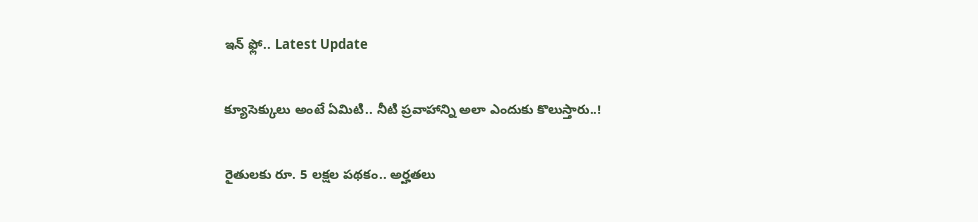ఇన్ ఫ్లో.. Latest Update

క్యూసెక్కులు అంటే ఏమిటి.. నీటి ప్రవాహాన్ని అలా ఎందుకు కొలుస్తారు..!

రైతులకు రూ. 5 లక్షల పథకం.. అర్హతలు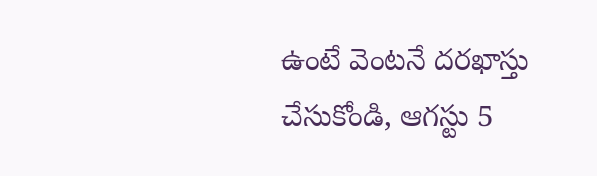ఉంటే వెంటనే దరఖాస్తు చేసుకోండి, ఆగస్టు 5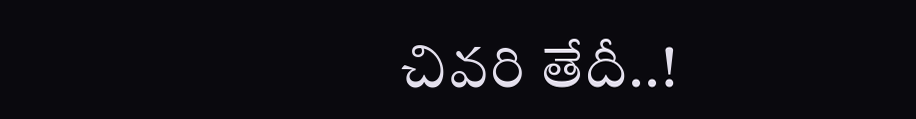చివరి తేదీ..!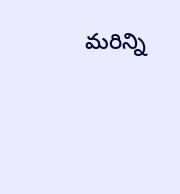మరిన్ని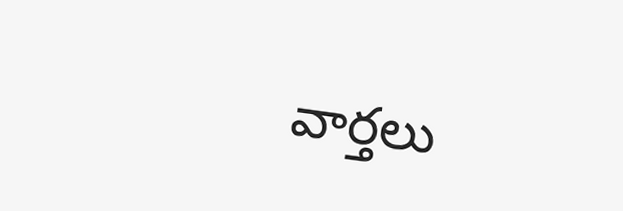వార్తలు